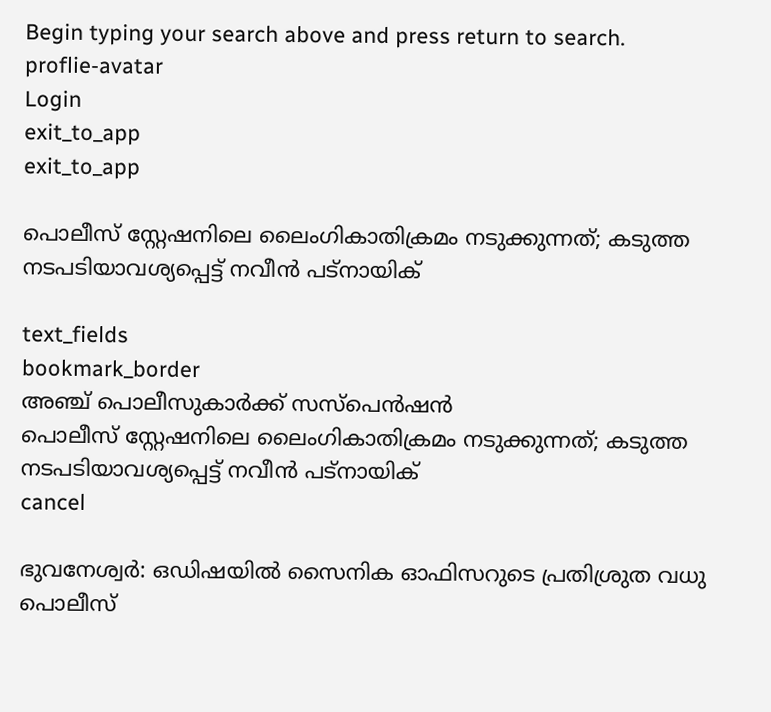Begin typing your search above and press return to search.
proflie-avatar
Login
exit_to_app
exit_to_app

പൊലീസ് സ്റ്റേഷനിലെ ലൈംഗികാതിക്രമം നടുക്കുന്നത്; കടുത്ത നടപടിയാവശ്യപ്പെട്ട് നവീൻ പട്നായിക്

text_fields
bookmark_border
അഞ്ച് പൊലീസുകാർക്ക് സസ്പെൻഷൻ
പൊലീസ് സ്റ്റേഷനിലെ ലൈംഗികാതിക്രമം നടുക്കുന്നത്; കടുത്ത നടപടിയാവശ്യപ്പെട്ട് നവീൻ പട്നായിക്
cancel

ഭുവനേശ്വർ: ഒഡിഷയിൽ സൈനിക ഓഫിസറുടെ പ്രതിശ്രുത വധു പൊലീസ്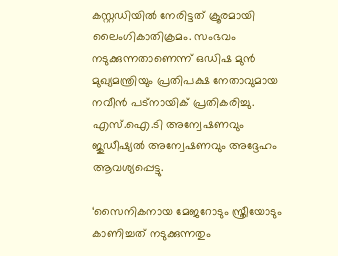കസ്റ്റഡിയിൽ നേരിട്ടത് ക്രൂരമായി ലൈംഗികാതിക്രമം. സംഭവം നടുക്കുന്നതാണെന്ന് ഒഡിഷ മുൻ മുഖ്യമന്ത്രിയും പ്രതിപക്ഷ നേതാവുമായ നവീൻ പട്‌നായിക് പ്രതികരിച്ചു. എസ്.ഐ.ടി അന്വേഷണവും ജുഡീഷ്യൽ അന്വേഷണവും അദ്ദേഹം ആവശ്യപ്പെട്ടു.

‘സൈനികനായ മേജറോടും സ്ത്രീയോടും കാണിച്ചത് നടുക്കുന്നതും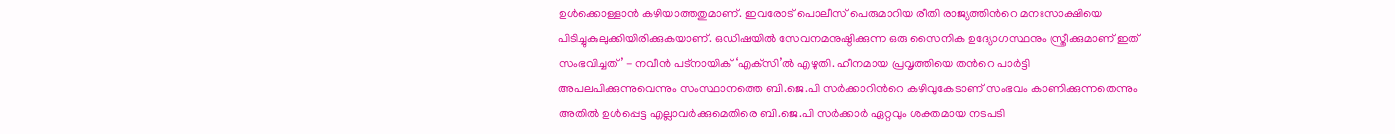ഉൾക്കൊള്ളാൻ കഴിയാത്തതുമാണ്. ഇവരോട് പൊലീസ് പെരുമാറിയ രീതി രാജ്യത്തിന്‍റെ മനഃസാക്ഷിയെ പിടിച്ചുകുലുക്കിയിരിക്കുകയാണ്. ഒഡിഷയിൽ സേവനമനുഷ്ഠിക്കുന്ന ഒരു സൈനിക ഉദ്യോഗസ്ഥനും സ്ത്രീക്കുമാണ് ഇത് സംഭവിച്ചത്’ - നവീൻ പട്‌നായിക് ‘എക്‌സി’ൽ എഴുതി. ഹീനമായ പ്രവൃത്തിയെ തന്‍റെ പാർട്ടി അപലപിക്കുന്നുവെന്നും സംസ്ഥാനത്തെ ബി.ജെ.പി സർക്കാറിന്‍റെ കഴിവുകേടാണ് സംഭവം കാണിക്കുന്നതെന്നും അതിൽ ഉൾപ്പെട്ട എല്ലാവർക്കുമെതിരെ ബി.ജെ.പി സർക്കാർ ഏറ്റവും ശക്തമായ നടപടി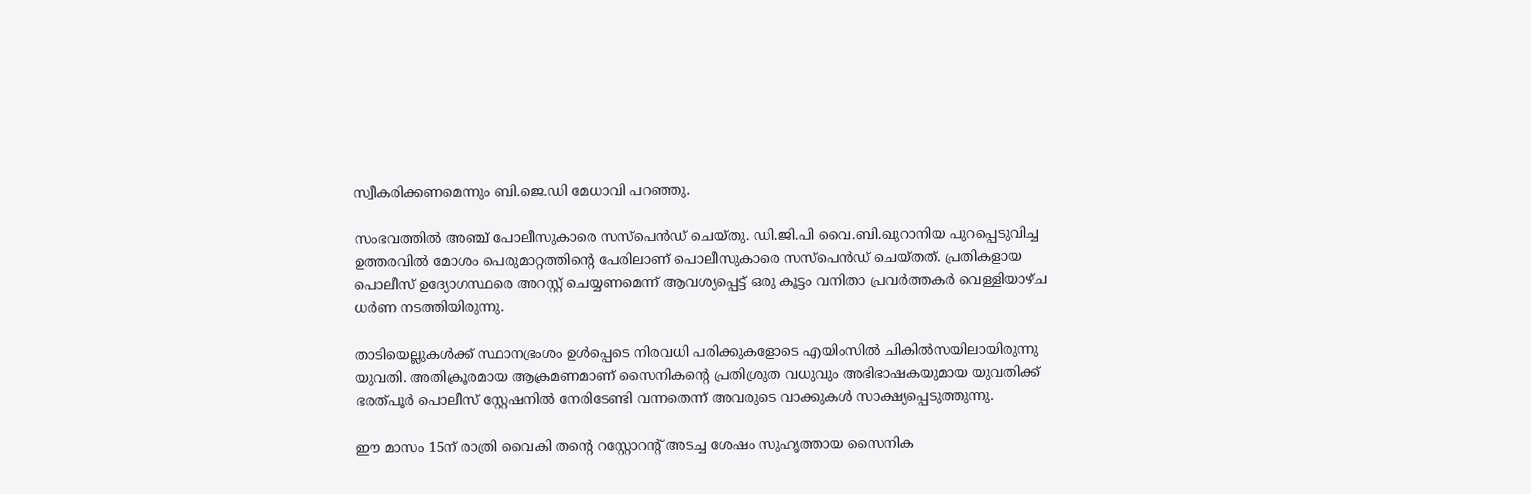സ്വീകരിക്കണമെന്നും ബി.ജെ.ഡി മേധാവി പറഞ്ഞു.

സംഭവത്തിൽ അഞ്ച് പോലീസുകാരെ സസ്പെൻഡ് ചെയ്തു. ഡി.ജി.പി വൈ.ബി.ഖുറാനിയ പുറപ്പെടുവിച്ച ഉത്തരവിൽ മോശം പെരുമാറ്റത്തിന്‍റെ പേരിലാണ് പൊലീസുകാരെ സസ്‌പെൻഡ് ചെയ്തത്. പ്രതികളായ പൊലീസ് ഉദ്യോഗസ്ഥരെ അറസ്റ്റ് ചെയ്യണമെന്ന് ആവശ്യപ്പെട്ട് ഒരു കൂട്ടം വനിതാ പ്രവർത്തകർ വെള്ളിയാഴ്ച ധർണ നടത്തിയിരുന്നു.

താടിയെല്ലുകൾക്ക് സ്ഥാനഭ്രംശം ഉൾപ്പെടെ നിരവധി പരിക്കുകളോടെ എയിംസിൽ ചികിൽസയിലായിരുന്നു യുവതി. അതിക്രൂരമായ ആക്രമണമാണ് സൈനികന്‍റെ പ്രതിശ്രുത വധുവും അഭിഭാഷകയുമായ യുവതിക്ക് ഭരത്പൂർ പൊലീസ് സ്റ്റേഷനിൽ നേരിടേണ്ടി വന്നതെന്ന് അവരുടെ വാക്കുകൾ സാക്ഷ്യപ്പെടുത്തുന്നു.

ഈ മാസം 15ന് രാത്രി വൈകി തന്‍റെ റസ്റ്റോറന്‍റ് അടച്ച ശേഷം സുഹൃത്തായ സൈനിക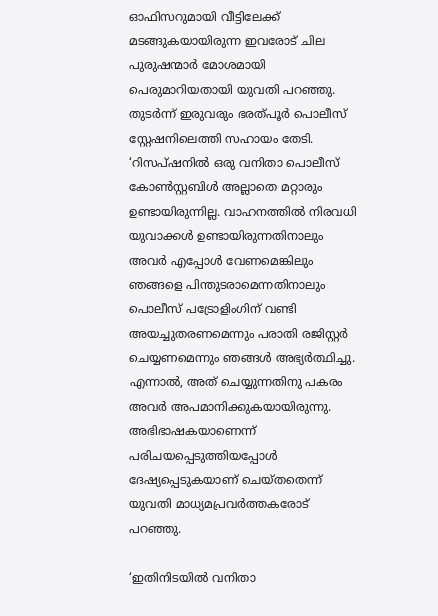ഓഫിസറുമായി വീട്ടിലേക്ക് മടങ്ങുകയായിരുന്ന ഇവരോട് ചില പുരുഷന്മാർ മോശമായി പെരുമാറിയതായി യുവതി പറഞ്ഞു. തുടർന്ന് ഇരുവരും ഭരത്പൂർ പൊലീസ് സ്റ്റേഷനിലെത്തി സഹായം തേടി. ‘റിസപ്ഷനിൽ ഒരു വനിതാ പൊലീസ് കോൺസ്റ്റബിൾ അല്ലാതെ മറ്റാരും ഉണ്ടായിരുന്നില്ല. വാഹനത്തിൽ നിരവധി യുവാക്കൾ ഉണ്ടായിരുന്നതിനാലും അവർ എപ്പോൾ വേണമെങ്കിലും ഞങ്ങളെ പിന്തുടരാമെന്നതിനാലും പൊലീസ് പട്രോളിംഗിന് വണ്ടി അയച്ചുതരണമെന്നും പരാതി രജിസ്റ്റർ ചെയ്യണമെന്നും ഞങ്ങൾ അഭ്യർത്ഥിച്ചു. എന്നാൽ, അത് ചെയ്യുന്നതിനു പകരം അവർ അപമാനിക്കുകയായിരുന്നു. അഭിഭാഷകയാണെന്ന് പരിചയപ്പെടുത്തിയപ്പോൾ ദേഷ്യപ്പെടുകയാണ് ചെയ്തതെന്ന് യുവതി മാധ്യമപ്രവർത്തകരോട് പറഞ്ഞു.

‘ഇതിനിടയിൽ വനിതാ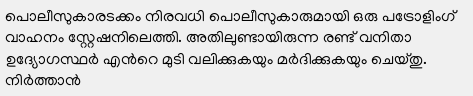പൊലീസുകാരടക്കം നിരവധി പൊലീസുകാരുമായി ഒരു പട്രോളിംഗ് വാഹനം സ്റ്റേഷനിലെത്തി. അതിലുണ്ടായിരുന്ന രണ്ട് വനിതാ ഉദ്യോഗസ്ഥർ എന്‍റെ മുടി വലിക്കുകയും മർദിക്കുകയും ചെയ്തു. നിർത്താൻ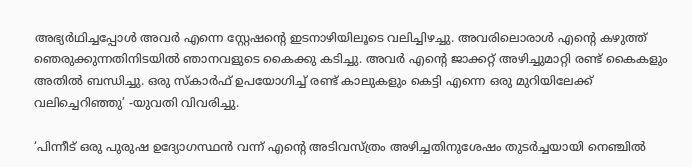അഭ്യർഥിച്ചപ്പോൾ അവർ എന്നെ സ്റ്റേഷന്‍റെ ഇടനാഴിയിലൂടെ വലിച്ചിഴച്ചു. അവരിലൊരാൾ എന്‍റെ കഴുത്ത് ഞെരുക്കുന്നതിനിടയിൽ ഞാനവളുടെ കൈക്കു കടിച്ചു. അവർ എന്‍റെ ജാക്കറ്റ് അഴിച്ചുമാറ്റി രണ്ട് കൈകളും അതിൽ ബന്ധിച്ചു. ഒരു സ്കാർഫ് ഉപയോഗിച്ച് രണ്ട് കാലുകളും കെട്ടി എന്നെ ഒരു മുറിയിലേക്ക് വലിച്ചെറിഞ്ഞു’ -യുവതി വിവരിച്ചു.

‘പിന്നീട് ഒരു പുരുഷ ഉദ്യോഗസ്ഥൻ വന്ന് എന്‍റെ അടിവസ്ത്രം അഴിച്ചതിനുശേഷം തുടർച്ചയായി നെഞ്ചിൽ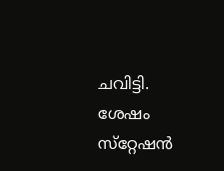ചവിട്ടി. ശേഷം സ്‌റ്റേഷൻ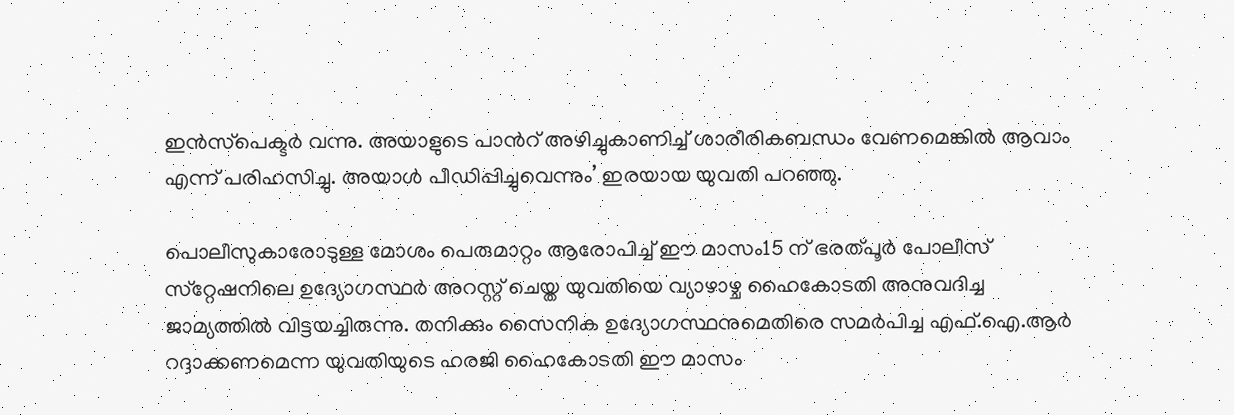ഇൻസ്‌പെക്ടർ വന്നു. അയാളുടെ പാന്‍റ് അഴിച്ചുകാണിച്ച് ശാരീരികബന്ധം വേണമെങ്കിൽ ആവാം എന്ന് പരിഹസിച്ചു. അയാൾ പീഡിപ്പിച്ചുവെന്നും’ ഇരയായ യുവതി പറഞ്ഞു.

പൊലീസുകാരോടുള്ള മോശം പെരുമാറ്റം ആരോപിച്ച് ഈ മാസം15 ന് ഭരത്പൂർ പോലീസ് സ്‌റ്റേഷനിലെ ഉദ്യോഗസ്ഥർ അറസ്റ്റ് ചെയ്ത യുവതിയെ വ്യാഴാഴ്ച ഹൈകോടതി അനുവദിച്ച ജാമ്യത്തിൽ വിട്ടയച്ചിരുന്നു. തനിക്കും സൈനിക ഉദ്യോഗസ്ഥനുമെതിരെ സമർപിച്ച എഫ്.ഐ.ആർ റദ്ദാക്കണമെന്ന യുവതിയുടെ ഹരജി ഹൈകോടതി ഈ മാസം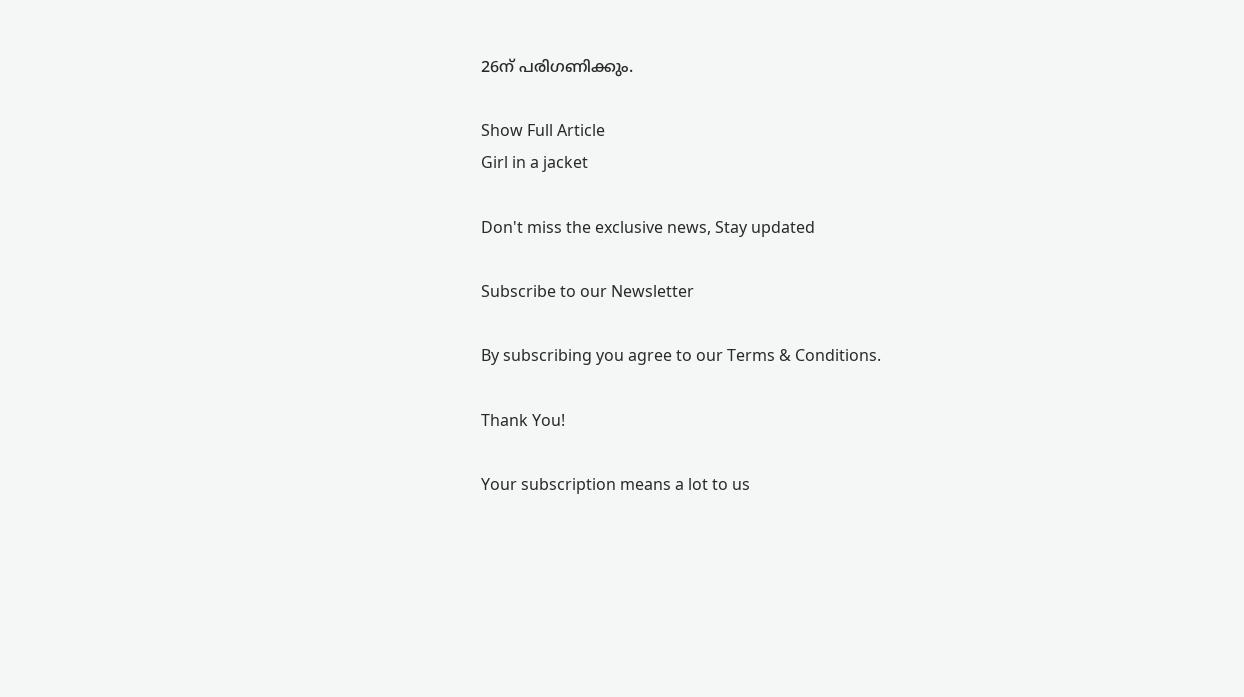26ന് പരിഗണിക്കും.

Show Full Article
Girl in a jacket

Don't miss the exclusive news, Stay updated

Subscribe to our Newsletter

By subscribing you agree to our Terms & Conditions.

Thank You!

Your subscription means a lot to us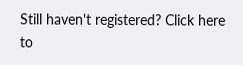Still haven't registered? Click here to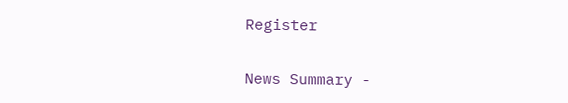Register

News Summary -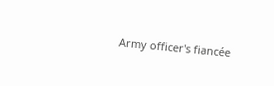Army officer's fiancée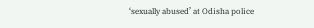‘sexually abused’ at Odisha police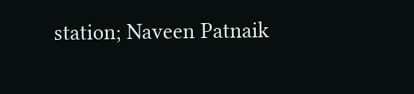station; Naveen Patnaik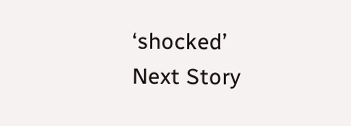‘shocked’
Next Story